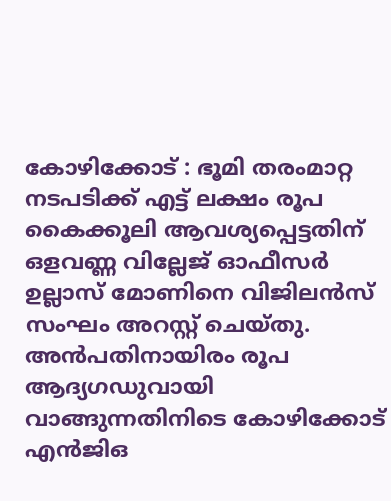കോഴിക്കോട് : ഭൂമി തരംമാറ്റ നടപടിക്ക് എട്ട് ലക്ഷം രൂപ കൈക്കൂലി ആവശ്യപ്പെട്ടതിന് ഒളവണ്ണ വില്ലേജ് ഓഫീസർ ഉല്ലാസ് മോണിനെ വിജിലൻസ് സംഘം അറസ്റ്റ് ചെയ്തു. അൻപതിനായിരം രൂപ ആദ്യഗഡുവായി വാങ്ങുന്നതിനിടെ കോഴിക്കോട് എൻജിഒ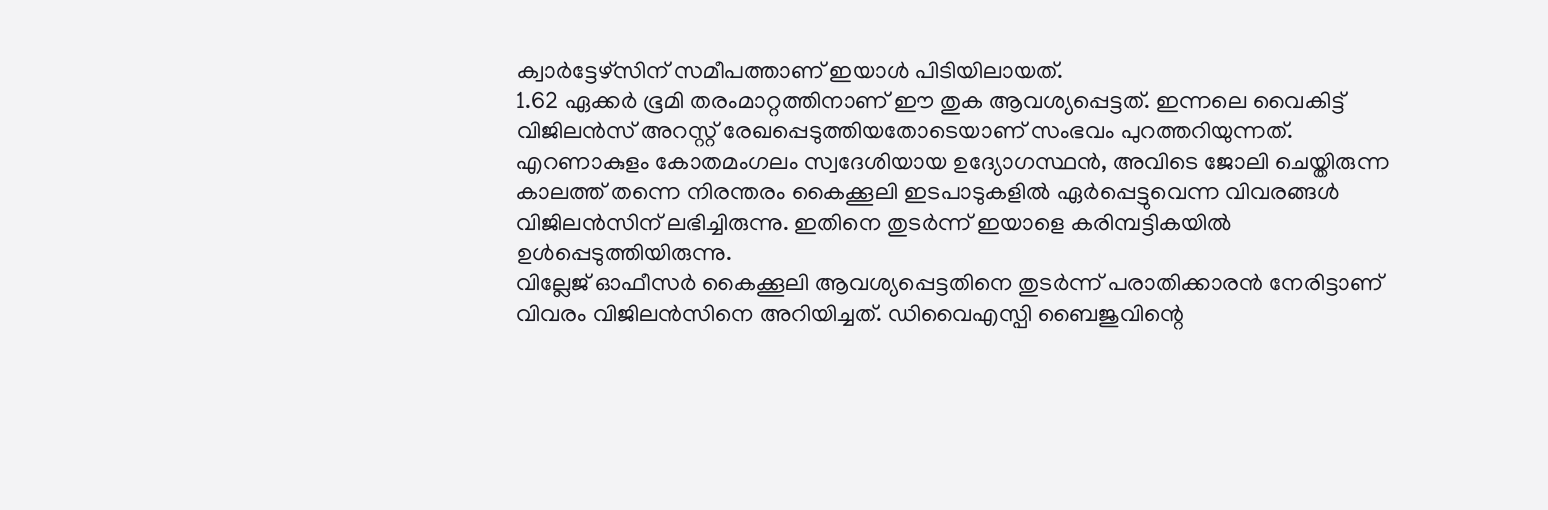ക്വാർട്ടേഴ്സിന് സമീപത്താണ് ഇയാൾ പിടിയിലായത്.
1.62 ഏക്കർ ഭൂമി തരംമാറ്റത്തിനാണ് ഈ തുക ആവശ്യപ്പെട്ടത്. ഇന്നലെ വൈകിട്ട് വിജിലൻസ് അറസ്റ്റ് രേഖപ്പെടുത്തിയതോടെയാണ് സംഭവം പുറത്തറിയുന്നത്. എറണാകുളം കോതമംഗലം സ്വദേശിയായ ഉദ്യോഗസ്ഥൻ, അവിടെ ജോലി ചെയ്തിരുന്ന കാലത്ത് തന്നെ നിരന്തരം കൈക്കൂലി ഇടപാടുകളിൽ ഏർപ്പെട്ടുവെന്ന വിവരങ്ങൾ വിജിലൻസിന് ലഭിച്ചിരുന്നു. ഇതിനെ തുടർന്ന് ഇയാളെ കരിമ്പട്ടികയിൽ ഉൾപ്പെടുത്തിയിരുന്നു.
വില്ലേജ് ഓഫീസർ കൈക്കൂലി ആവശ്യപ്പെട്ടതിനെ തുടർന്ന് പരാതിക്കാരൻ നേരിട്ടാണ് വിവരം വിജിലൻസിനെ അറിയിച്ചത്. ഡിവൈഎസ്പി ബൈജുവിന്റെ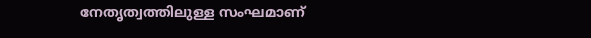നേതൃത്വത്തിലുള്ള സംഘമാണ്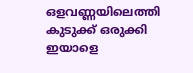ഒളവണ്ണയിലെത്തി കുടുക്ക് ഒരുക്കി ഇയാളെ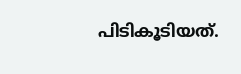പിടികൂടിയത്.